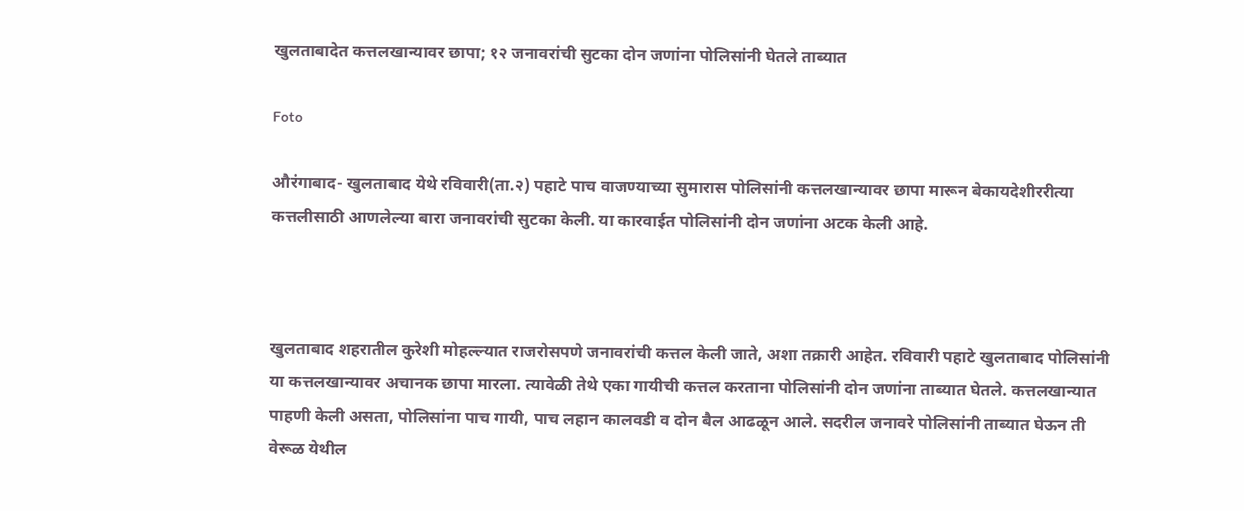खुलताबादेत कत्तलखान्यावर छापा; १२ जनावरांची सुटका दोन जणांना पोलिसांनी घेतले ताब्यात

Foto

औरंगाबाद- खुलताबाद येथे रविवारी(ता.२) पहाटे पाच वाजण्याच्या सुमारास पोलिसांनी कत्तलखान्यावर छापा मारून बेकायदेशीररीत्या कत्तलीसाठी आणलेल्या बारा जनावरांची सुटका केली. या कारवाईत पोलिसांनी दोन जणांना अटक केली आहे.



खुलताबाद शहरातील कुरेशी मोहल्ल्यात राजरोसपणे जनावरांची कत्तल केली जाते, अशा तक्रारी आहेत. रविवारी पहाटे खुलताबाद पोलिसांनी या कत्तलखान्यावर अचानक छापा मारला. त्यावेळी तेथे एका गायीची कत्तल करताना पोलिसांनी दोन जणांना ताब्यात घेतले. कत्तलखान्यात पाहणी केली असता, पोलिसांना पाच गायी, पाच लहान कालवडी व दोन बैल आढळून आले. सदरील जनावरे पोलिसांनी ताब्यात घेऊन ती वेरूळ येथील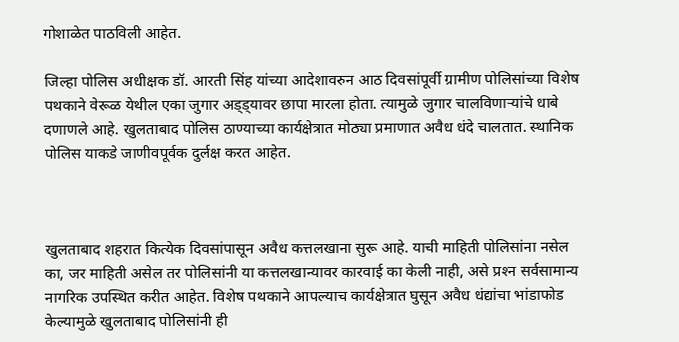गोशाळेत पाठविली आहेत.

जिल्हा पोलिस अधीक्षक डॉ. आरती सिंह यांच्या आदेशावरुन आठ दिवसांपूर्वी ग्रामीण पोलिसांच्या विशेष पथकाने वेरूळ येथील एका जुगार अड्ड्यावर छापा मारला होता. त्यामुळे जुगार चालविणार्‍यांचे धाबे दणाणले आहे. खुलताबाद पोलिस ठाण्याच्या कार्यक्षेत्रात मोठ्या प्रमाणात अवैध धंदे चालतात. स्थानिक पोलिस याकडे जाणीवपूर्वक दुर्लक्ष करत आहेत.



खुलताबाद शहरात कित्येक दिवसांपासून अवैध कत्तलखाना सुरू आहे. याची माहिती पोलिसांना नसेल का, जर माहिती असेल तर पोलिसांनी या कत्तलखान्यावर कारवाई का केली नाही, असे प्रश्‍न सर्वसामान्य नागरिक उपस्थित करीत आहेत. विशेष पथकाने आपल्याच कार्यक्षेत्रात घुसून अवैध धंद्यांचा भांडाफोड केल्यामुळे खुलताबाद पोलिसांनी ही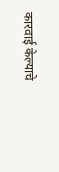कारवाई केल्याचे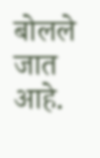बोलले जात आहे.